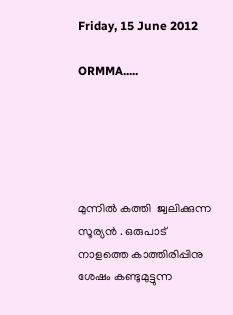Friday, 15 June 2012

ORMMA.....





മുന്നില്‍ കത്തി  ജ്വലിക്കുന്ന സൂര്യന്‍ . ഒരുപാട്  നാളത്തെ കാത്തിരിപ്പിനു
ശേഷം കണ്ടുമുട്ടുന്ന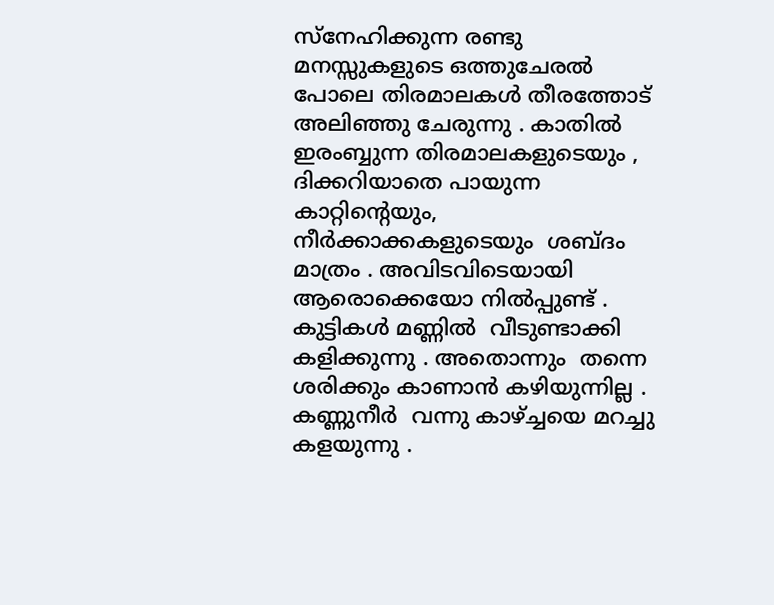സ്നേഹിക്കുന്ന രണ്ടു മനസ്സുകളുടെ ഒത്തുചേരല്‍ പോലെ തിരമാലകള്‍ തീരത്തോട് അലിഞ്ഞു ചേരുന്നു . കാതില്‍  ഇരംബ്ബുന്ന തിരമാലകളുടെയും , ദിക്കറിയാതെ പായുന്ന കാറ്റിന്‍റെയും, നീര്‍ക്കാക്കകളുടെയും  ശബ്ദം മാത്രം . അവിടവിടെയായി ആരൊക്കെയോ നില്‍പ്പുണ്ട് . കുട്ടികള്‍ മണ്ണില്‍  വീടുണ്ടാക്കി  കളിക്കുന്നു . അതൊന്നും  തന്നെ  ശരിക്കും കാണാന്‍ കഴിയുന്നില്ല . കണ്ണുനീര്‍  വന്നു കാഴ്ച്ചയെ മറച്ചു കളയുന്നു .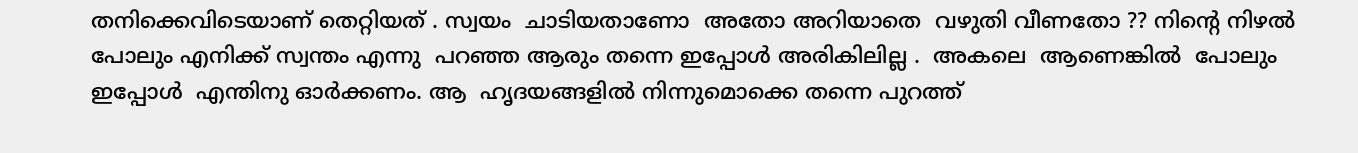തനിക്കെവിടെയാണ് തെറ്റിയത് . സ്വയം  ചാടിയതാണോ  അതോ അറിയാതെ  വഴുതി വീണതോ ?? നിന്‍റെ നിഴല്‍  പോലും എനിക്ക് സ്വന്തം എന്നു  പറഞ്ഞ ആരും തന്നെ ഇപ്പോള്‍ അരികിലില്ല .  അകലെ  ആണെങ്കില്‍  പോലും ഇപ്പോള്‍  എന്തിനു ഓര്‍ക്കണം. ആ  ഹൃദയങ്ങളില്‍ നിന്നുമൊക്കെ തന്നെ പുറത്ത്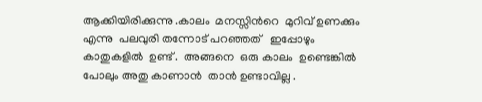ആക്കിയിരിക്കുന്നു .കാലം  മനസ്സിന്‍റെ  മുറിവ് ഉണക്കും എന്നു  പലവുരി തന്നോട് പറഞ്ഞത്   ഇപ്പോഴും  കാതുകളില്‍  ഉണ്ട് .  അങ്ങനെ  ഒരു കാലം  ഉണ്ടെങ്കില്‍  പോലും അതു കാണാന്‍  താന്‍ ഉണ്ടാവില്ല .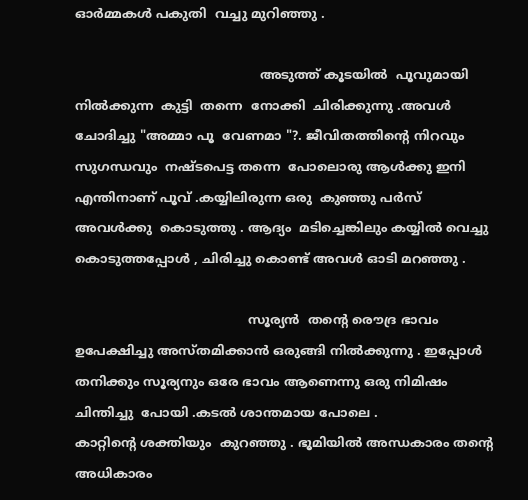ഓര്‍മ്മകള്‍ പകുതി  വച്ചു മുറിഞ്ഞു .

                                              അടുത്ത് കൂടയില്‍  പൂവുമായി  നില്‍ക്കുന്ന  കുട്ടി  തന്നെ  നോക്കി  ചിരിക്കുന്നു .അവള്‍ ചോദിച്ചു "അമ്മാ പൂ  വേണമാ "?. ജീവിതത്തിന്‍റെ നിറവും സുഗന്ധവും  നഷ്ടപെട്ട തന്നെ  പോലൊരു ആള്‍ക്കു ഇനി  എന്തിനാണ് പൂവ് .കയ്യിലിരുന്ന ഒരു  കുഞ്ഞു പര്‍സ് അവള്‍ക്കു  കൊടുത്തു . ആദ്യം  മടിച്ചെങ്കിലും കയ്യില്‍ വെച്ചു കൊടുത്തപ്പോള്‍ , ചിരിച്ചു കൊണ്ട് അവള്‍ ഓടി മറഞ്ഞു .

                                           സൂര്യന്‍  തന്‍റെ രൌദ്ര ഭാവം ഉപേക്ഷിച്ചു അസ്തമിക്കാന്‍ ഒരുങ്ങി നില്‍ക്കുന്നു . ഇപ്പോള്‍  തനിക്കും സൂര്യനും ഒരേ ഭാവം ആണെന്നു ഒരു നിമിഷം ചിന്തിച്ചു  പോയി .കടല്‍ ശാന്തമായ പോലെ .
കാറ്റിന്‍റെ ശക്തിയും  കുറഞ്ഞു . ഭൂമിയില്‍ അന്ധകാരം തന്‍റെ അധികാരം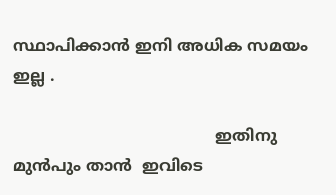സ്ഥാപിക്കാന്‍ ഇനി അധിക സമയം  ഇല്ല .

                                         ഇതിനു  മുന്‍പും താന്‍  ഇവിടെ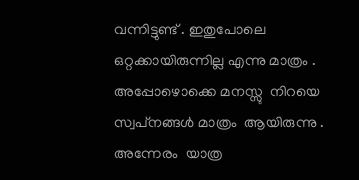വന്നിട്ടുണ്ട് . ഇതുപോലെ ഒറ്റക്കായിരുന്നില്ല എന്നു മാത്രം . അപ്പോഴൊക്കെ മനസ്സു  നിറയെ  സ്വപ്‌നങ്ങള്‍ മാത്രം  ആയിരുന്നു . അന്നേരം  യാത്ര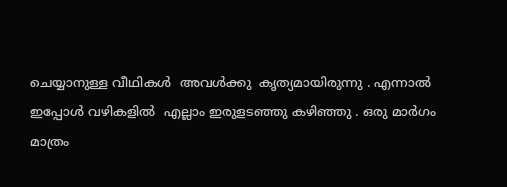ചെയ്യാനുള്ള വീഥികള്‍  അവള്‍ക്കു  കൃത്യമായിരുന്നു . എന്നാല്‍  ഇപ്പോള്‍ വഴികളില്‍  എല്ലാം ഇരുളടഞ്ഞു കഴിഞ്ഞു . ഒരു മാര്‍ഗം മാത്രം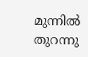മുന്നില്‍ തുറന്നു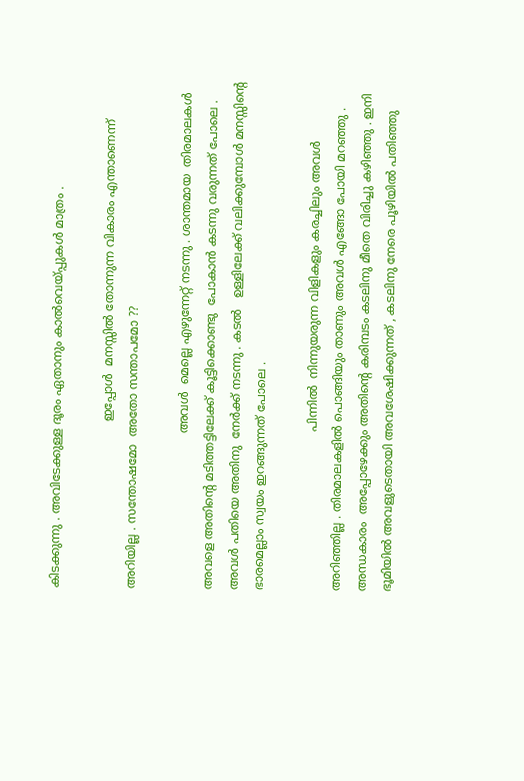കിടക്കുന്നു . അവിടേക്കുള്ള ദൂരം ഏതാനും കാല്‍വെയ്പ്പുകള്‍ മാത്രം .

                                             ഇപ്പോള്‍  മനസ്സില്‍ തോന്നുന്ന വികാരം എന്താണെന്ന്  അറിയില്ല . സന്തോഷമോ  അതോ സന്താപമോ ??

                                          അവള്‍  മെല്ലെ എഴുന്നേറ്റ് നടന്നു . ശാന്തമായ  തിരമാലകള്‍ അവളെ അതിന്‍റെ മടിത്തട്ടിലേക്ക് കൂട്ടിക്കൊണ്ടു  പോകാന്‍ കടന്നു വരുന്നത് പോലെ . അവള്‍ പതിയെ അതിനു  നേര്‍ക്ക് നടന്നു . കടല്‍   ഉള്ളിലേക്ക് വലിക്കുമ്പോള്‍ മനസ്സിന്‍റെ  ഭാരമെല്ലാം സ്വയം ഇറങ്ങുന്നത് പോലെ .

                                           പിന്നില്‍  നിന്നുയരുന്ന വിളികളും കരച്ചിലും അവള്‍ അറിഞ്ഞില്ല . തിരമാലകളില്‍ പൊങ്ങിയും താണും അവള്‍ എങ്ങോ പോയി മറഞ്ഞു . അന്ധകാരം  അപ്പോഴേക്കും അതിന്‍റെ കരിമ്പടം കടലിനു മീതെ വിരിച്ചു കഴിഞ്ഞു . ഇനി ഭൂമിയില്‍ അവളുടെതായി അവശേഷിക്കുന്നത് , കടലിനു നേരെ പൂഴിയില്‍ പതിഞ്ഞു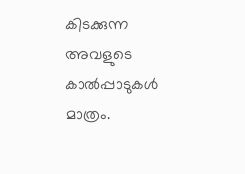കിടക്കുന്ന അവളുടെ കാല്‍പ്പാടുകള്‍ മാത്രം.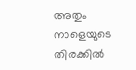അതും നാളെയുടെ തിരക്കില്‍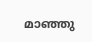മാഞ്ഞു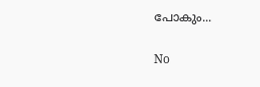പോകും...

No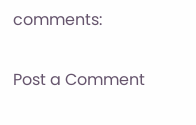comments:

Post a Comment